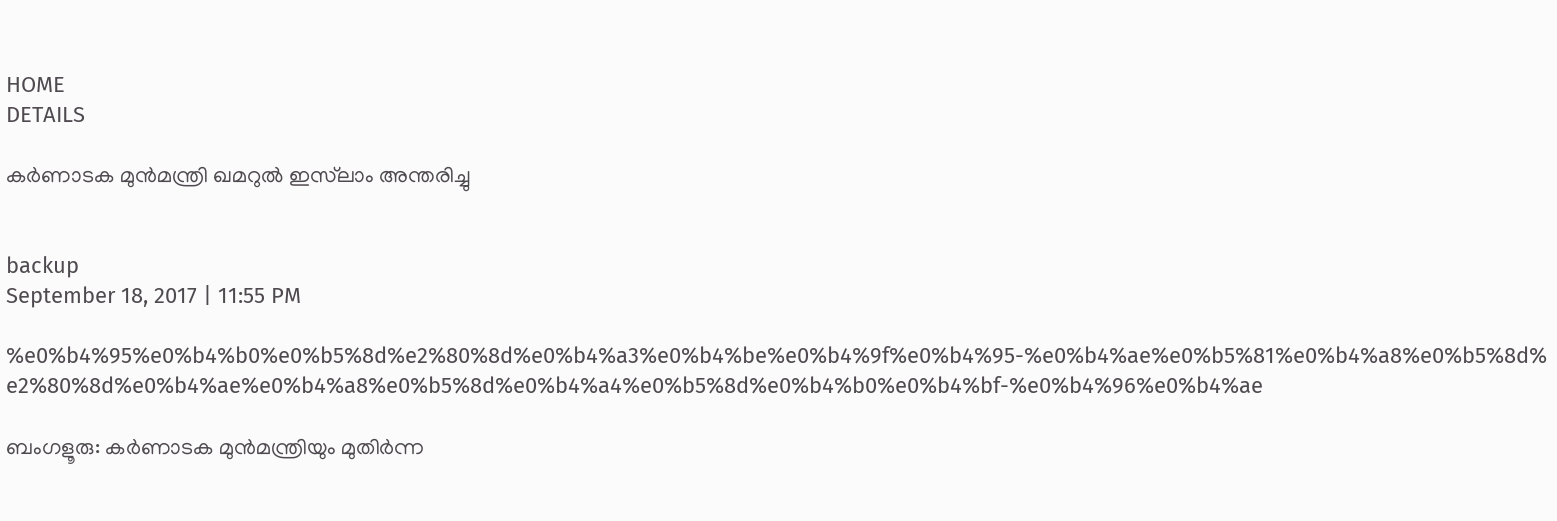HOME
DETAILS

കര്‍ണാടക മുന്‍മന്ത്രി ഖമറുല്‍ ഇസ്‌ലാം അന്തരിച്ചു


backup
September 18, 2017 | 11:55 PM

%e0%b4%95%e0%b4%b0%e0%b5%8d%e2%80%8d%e0%b4%a3%e0%b4%be%e0%b4%9f%e0%b4%95-%e0%b4%ae%e0%b5%81%e0%b4%a8%e0%b5%8d%e2%80%8d%e0%b4%ae%e0%b4%a8%e0%b5%8d%e0%b4%a4%e0%b5%8d%e0%b4%b0%e0%b4%bf-%e0%b4%96%e0%b4%ae

ബംഗളൂരു: കര്‍ണാടക മുന്‍മന്ത്രിയും മുതിര്‍ന്ന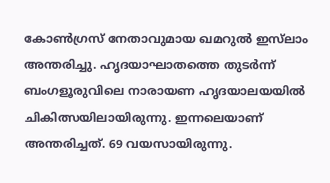കോണ്‍ഗ്രസ് നേതാവുമായ ഖമറുല്‍ ഇസ്‌ലാം അന്തരിച്ചു. ഹൃദയാഘാതത്തെ തുടര്‍ന്ന് ബംഗളൂരുവിലെ നാരായണ ഹൃദയാലയയില്‍ ചികിത്സയിലായിരുന്നു. ഇന്നലെയാണ് അന്തരിച്ചത്. 69 വയസായിരുന്നു.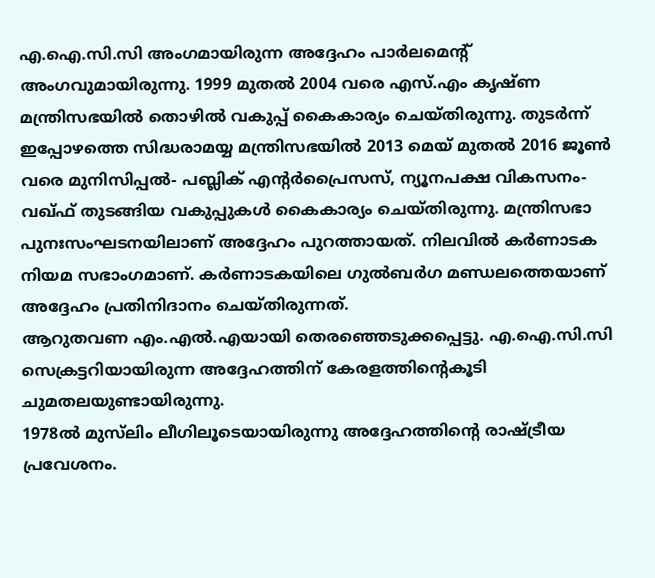എ.ഐ.സി.സി അംഗമായിരുന്ന അദ്ദേഹം പാര്‍ലമെന്റ് അംഗവുമായിരുന്നു. 1999 മുതല്‍ 2004 വരെ എസ്.എം കൃഷ്ണ മന്ത്രിസഭയില്‍ തൊഴില്‍ വകുപ്പ് കൈകാര്യം ചെയ്തിരുന്നു. തുടര്‍ന്ന് ഇപ്പോഴത്തെ സിദ്ധരാമയ്യ മന്ത്രിസഭയില്‍ 2013 മെയ് മുതല്‍ 2016 ജൂണ്‍ വരെ മുനിസിപ്പല്‍- പബ്ലിക് എന്റര്‍പ്രൈസസ്, ന്യൂനപക്ഷ വികസനം-വഖ്ഫ് തുടങ്ങിയ വകുപ്പുകള്‍ കൈകാര്യം ചെയ്തിരുന്നു. മന്ത്രിസഭാ പുനഃസംഘടനയിലാണ് അദ്ദേഹം പുറത്തായത്. നിലവില്‍ കര്‍ണാടക നിയമ സഭാംഗമാണ്. കര്‍ണാടകയിലെ ഗുല്‍ബര്‍ഗ മണ്ഡലത്തെയാണ് അദ്ദേഹം പ്രതിനിദാനം ചെയ്തിരുന്നത്.
ആറുതവണ എം.എല്‍.എയായി തെരഞ്ഞെടുക്കപ്പെട്ടു. എ.ഐ.സി.സി സെക്രട്ടറിയായിരുന്ന അദ്ദേഹത്തിന് കേരളത്തിന്റെകൂടി ചുമതലയുണ്ടായിരുന്നു.
1978ല്‍ മുസ്‌ലിം ലീഗിലൂടെയായിരുന്നു അദ്ദേഹത്തിന്റെ രാഷ്ട്രീയ പ്രവേശനം.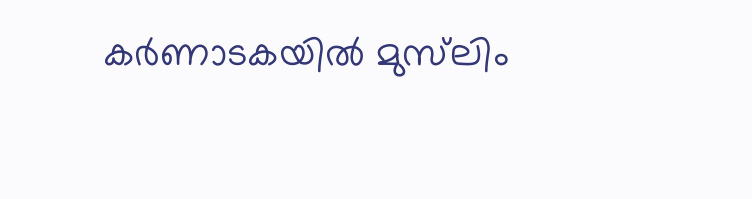കര്‍ണാടകയില്‍ മുസ്‌ലിം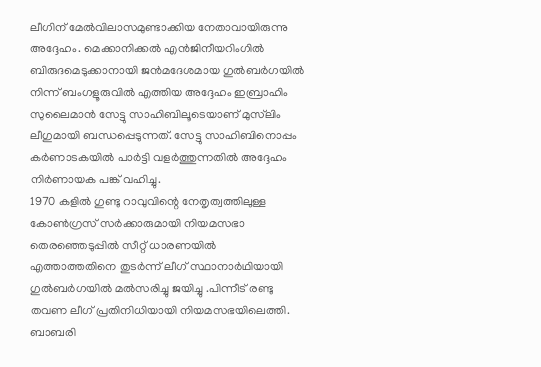ലീഗിന് മേല്‍വിലാസമുണ്ടാക്കിയ നേതാവായിരുന്നു അദ്ദേഹം. മെക്കാനിക്കല്‍ എന്‍ജിനീയറിംഗില്‍ ബിരുദമെടുക്കാനായി ജന്‍മദേശമായ ഗുല്‍ബര്‍ഗയില്‍ നിന്ന് ബംഗളൂരുവില്‍ എത്തിയ അദ്ദേഹം ഇബ്രാഹിം സുലൈമാന്‍ സേട്ടു സാഹിബിലൂടെയാണ് മുസ്‌ലിം ലീഗുമായി ബന്ധപ്പെടുന്നത്. സേട്ടു സാഹിബിനൊപ്പം കര്‍ണാടകയില്‍ പാര്‍ട്ടി വളര്‍ത്തുന്നതില്‍ അദ്ദേഹം നിര്‍ണായക പങ്ക് വഹിച്ചു.
1970 കളില്‍ ഗുണ്ടു റാവുവിന്റെ നേതൃത്വത്തിലുള്ള കോണ്‍ഗ്രസ് സര്‍ക്കാരുമായി നിയമസഭാ തെരഞ്ഞെടുപ്പില്‍ സീറ്റ് ധാരണയില്‍ എത്താത്തതിനെ തുടര്‍ന്ന് ലീഗ് സ്ഥാനാര്‍ഥിയായി ഗുല്‍ബര്‍ഗയില്‍ മല്‍സരിച്ചു ജയിച്ചു .പിന്നീട് രണ്ടു തവണ ലീഗ് പ്രതിനിധിയായി നിയമസഭയിലെത്തി. ബാബരി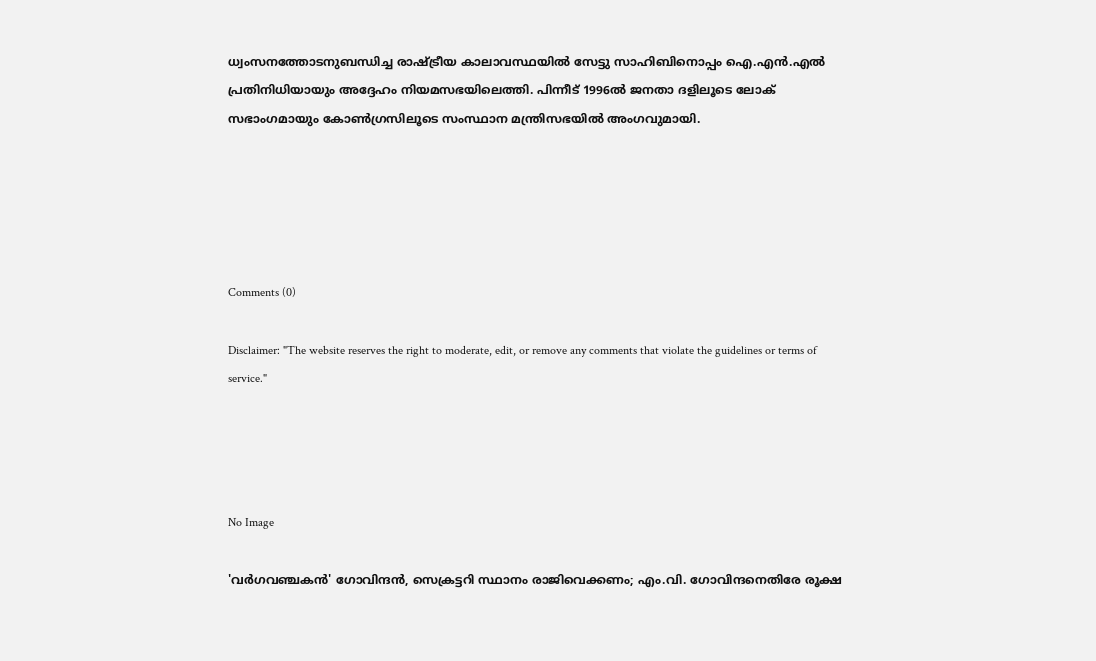ധ്വംസനത്തോടനുബന്ധിച്ച രാഷ്ട്രീയ കാലാവസ്ഥയില്‍ സേട്ടു സാഹിബിനൊപ്പം ഐ.എന്‍.എല്‍ പ്രതിനിധിയായും അദ്ദേഹം നിയമസഭയിലെത്തി. പിന്നീട് 1996ല്‍ ജനതാ ദളിലൂടെ ലോക് സഭാംഗമായും കോണ്‍ഗ്രസിലൂടെ സംസ്ഥാന മന്ത്രിസഭയില്‍ അംഗവുമായി.





Comments (0)

Disclaimer: "The website reserves the right to moderate, edit, or remove any comments that violate the guidelines or terms of service."




No Image

'വര്‍ഗവഞ്ചകന്‍' ഗോവിന്ദന്‍, സെക്രട്ടറി സ്ഥാനം രാജിവെക്കണം; എം.വി. ഗോവിന്ദനെതിരേ രൂക്ഷ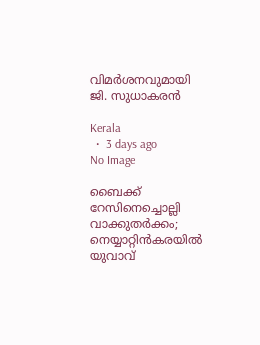വിമര്‍ശനവുമായി ജി. സുധാകരന്‍

Kerala
  •  3 days ago
No Image

ബൈക്ക് റേസിനെച്ചൊല്ലി വാക്കുതര്‍ക്കം; നെയ്യാറ്റിന്‍കരയില്‍ യുവാവ്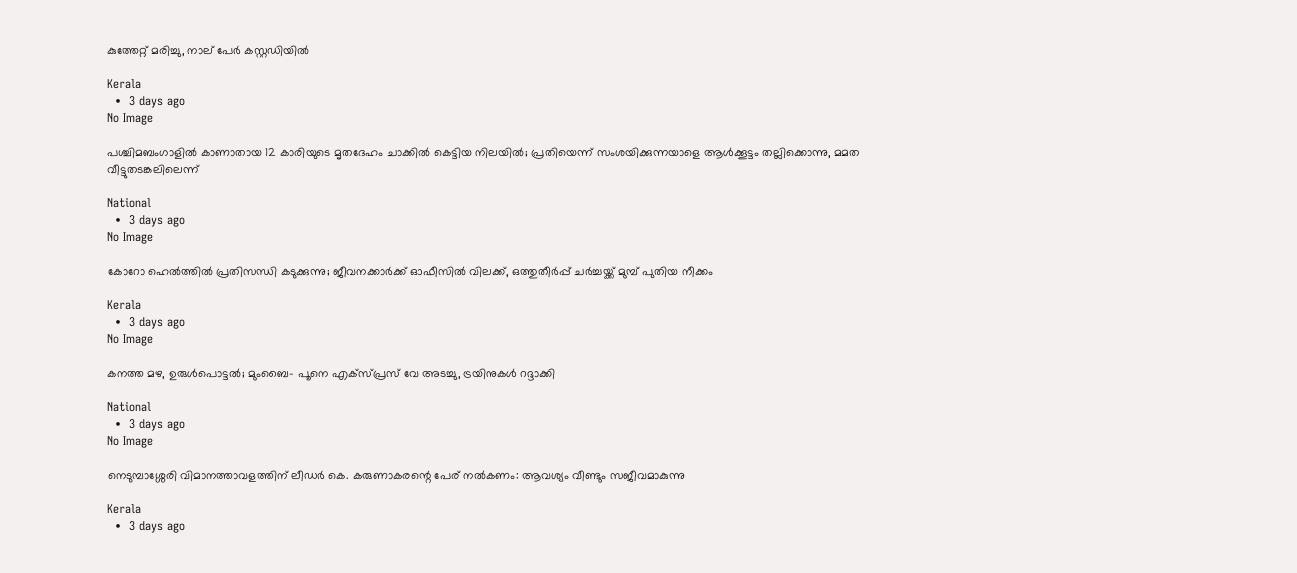കുത്തേറ്റ് മരിച്ചു, നാല് പേര്‍ കസ്റ്റഡിയില്‍

Kerala
  •  3 days ago
No Image

പശ്ചിമബംഗാളില്‍ കാണാതായ 12 കാരിയുടെ മൃതദേഹം ചാക്കില്‍ കെട്ടിയ നിലയില്‍; പ്രതിയെന്ന് സംശയിക്കുന്നയാളെ ആള്‍ക്കൂട്ടം തല്ലിക്കൊന്നു, മമത വീട്ടുതടങ്കലിലെന്ന്

National
  •  3 days ago
No Image

കോറോ ഹെല്‍ത്തില്‍ പ്രതിസന്ധി കടുക്കുന്നു; ജീവനക്കാര്‍ക്ക് ഓഫീസില്‍ വിലക്ക്, ഒത്തുതീര്‍പ്പ് ചര്‍ച്ചയ്ക്ക് മുമ്പ് പുതിയ നീക്കം

Kerala
  •  3 days ago
No Image

കനത്ത മഴ, ഉരുള്‍പൊട്ടല്‍; മുംബൈ- പൂനെ എക്‌സ്പ്രസ് വേ അടച്ചു, ട്രയിനുകള്‍ റദ്ദാക്കി

National
  •  3 days ago
No Image

നെടുമ്പാശ്ശേരി വിമാനത്താവളത്തിന് ലീഡര്‍ കെ. കരുണാകരന്റെ പേര് നല്‍കണം: ആവശ്യം വീണ്ടും സജീവമാകുന്നു

Kerala
  •  3 days ago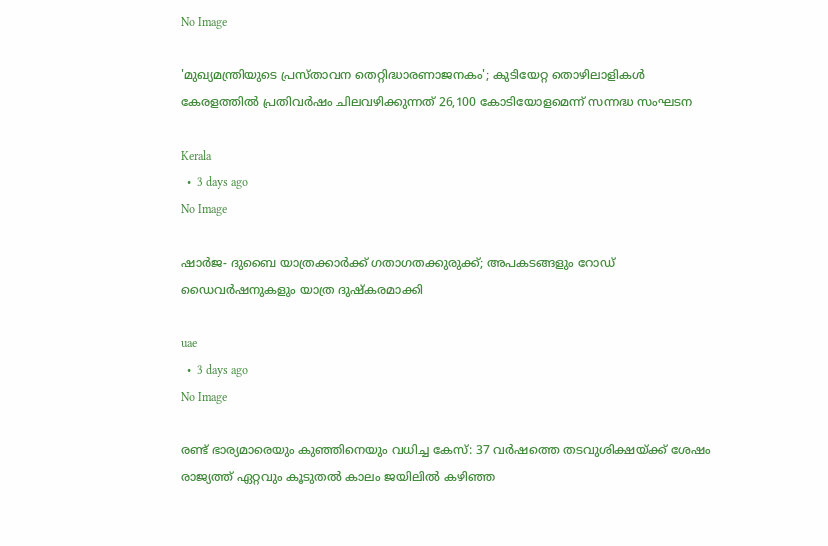No Image

'മുഖ്യമന്ത്രിയുടെ പ്രസ്താവന തെറ്റിദ്ധാരണാജനകം'; കുടിയേറ്റ തൊഴിലാളികള്‍ കേരളത്തില്‍ പ്രതിവര്‍ഷം ചിലവഴിക്കുന്നത് 26,100 കോടിയോളമെന്ന് സന്നദ്ധ സംഘടന

Kerala
  •  3 days ago
No Image

ഷാര്‍ജ- ദുബൈ യാത്രക്കാര്‍ക്ക് ഗതാഗതക്കുരുക്ക്; അപകടങ്ങളും റോഡ് ഡൈവര്‍ഷനുകളും യാത്ര ദുഷ്‌കരമാക്കി

uae
  •  3 days ago
No Image

രണ്ട് ഭാര്യമാരെയും കുഞ്ഞിനെയും വധിച്ച കേസ്: 37 വര്‍ഷത്തെ തടവുശിക്ഷയ്ക്ക് ശേഷം രാജ്യത്ത് ഏറ്റവും കൂടുതല്‍ കാലം ജയിലില്‍ കഴിഞ്ഞ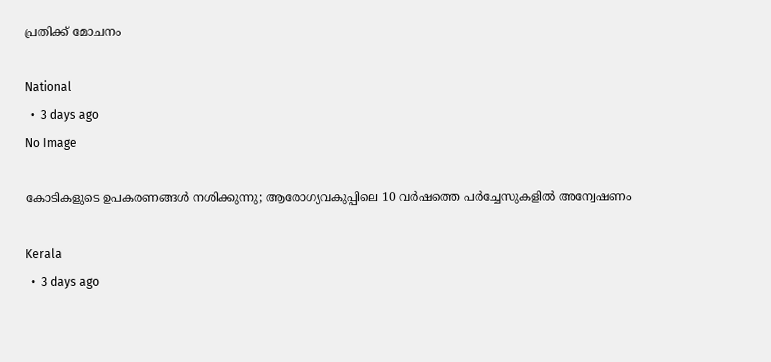പ്രതിക്ക് മോചനം

National
  •  3 days ago
No Image

കോടികളുടെ ഉപകരണങ്ങൾ നശിക്കുന്നു; ആരോഗ്യവകുപ്പിലെ 10 വർഷത്തെ പർച്ചേസുകളിൽ അന്വേഷണം

Kerala
  •  3 days ago